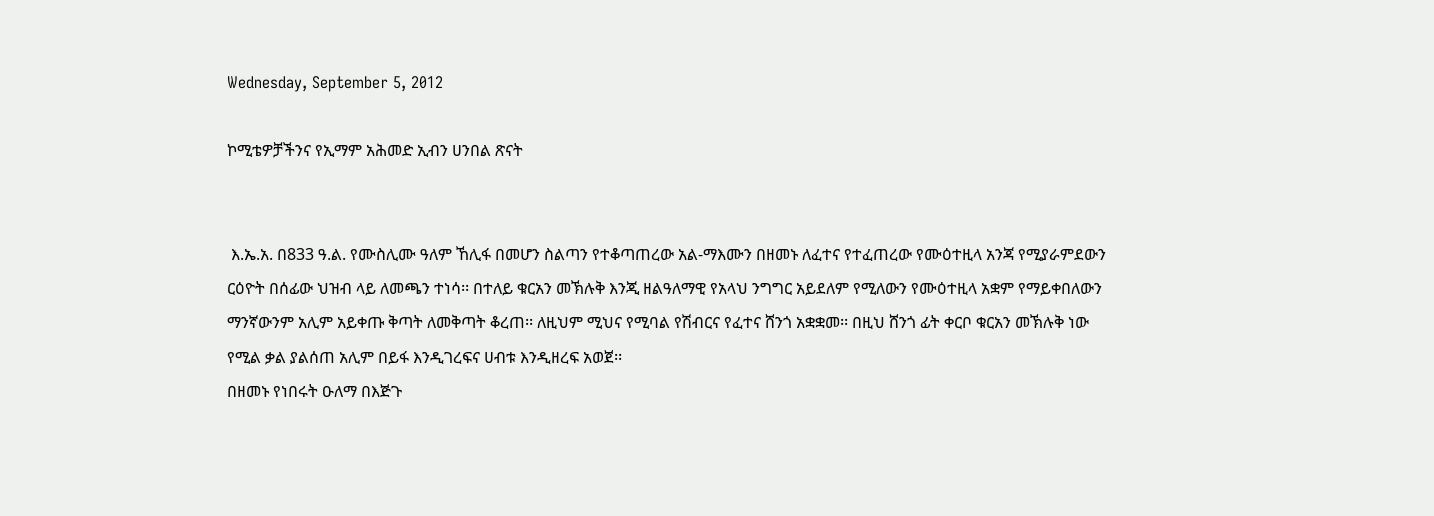Wednesday, September 5, 2012

ኮሚቴዎቻችንና የኢማም አሕመድ ኢብን ሀንበል ጽናት


 እ.ኤ.አ. በ833 ዓ.ል. የሙስሊሙ ዓለም ኸሊፋ በመሆን ስልጣን የተቆጣጠረው አል-ማእሙን በዘመኑ ለፈተና የተፈጠረው የሙዕተዚላ አንጃ የሚያራምደውን ርዕዮት በሰፊው ህዝብ ላይ ለመጫን ተነሳ፡፡ በተለይ ቁርአን መኽሉቅ እንጂ ዘልዓለማዊ የአላህ ንግግር አይደለም የሚለውን የሙዕተዚላ አቋም የማይቀበለውን ማንኛውንም አሊም አይቀጡ ቅጣት ለመቅጣት ቆረጠ፡፡ ለዚህም ሚህና የሚባል የሽብርና የፈተና ሸንጎ አቋቋመ፡፡ በዚህ ሸንጎ ፊት ቀርቦ ቁርአን መኽሉቅ ነው የሚል ቃል ያልሰጠ አሊም በይፋ እንዲገረፍና ሀብቱ እንዲዘረፍ አወጀ፡፡
በዘመኑ የነበሩት ዑለማ በእጅጉ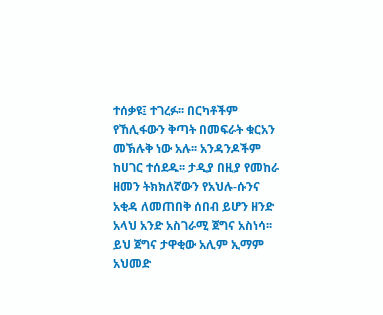ተሰቃዩ፤ ተገረፉ፡፡ በርካቶችም የኸሊፋውን ቅጣት በመፍራት ቁርአን መኽሉቅ ነው አሉ፡፡ አንዳንዶችም ከሀገር ተሰደዱ፡፡ ታዲያ በዚያ የመከራ ዘመን ትክክለኛውን የአህሉ-ሱንና አቂዳ ለመጠበቅ ሰበብ ይሆን ዘንድ አላህ አንድ አስገራሚ ጀግና አስነሳ፡፡
ይህ ጀግና ታዋቂው አሊም ኢማም አህመድ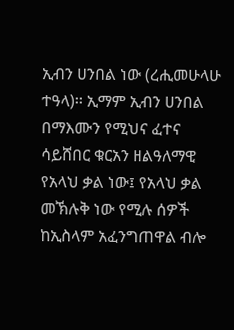ኢብን ሀንበል ነው (ረሒመሁላሁ ተዓላ)፡፡ ኢማም ኢብን ሀንበል በማእሙን የሚህና ፈተና ሳይሸበር ቁርአን ዘልዓለማዊ የአላህ ቃል ነው፤ የአላህ ቃል መኽሉቅ ነው የሚሉ ሰዎች ከኢስላም አፈንግጠዋል ብሎ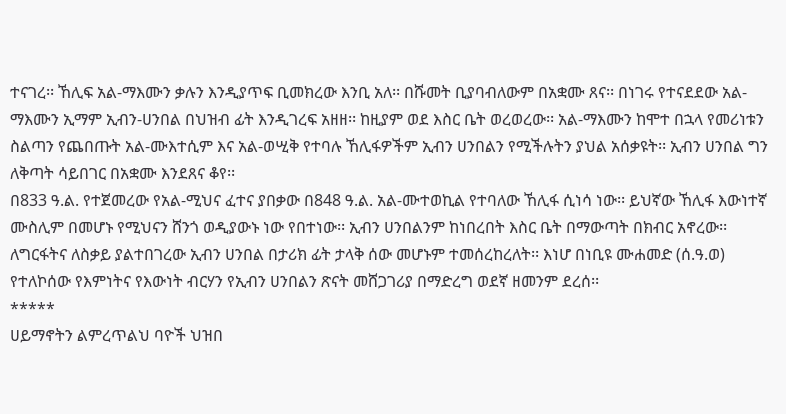ተናገረ፡፡ ኸሊፍ አል-ማእሙን ቃሉን እንዲያጥፍ ቢመክረው እንቢ አለ፡፡ በሹመት ቢያባብለውም በአቋሙ ጸና፡፡ በነገሩ የተናደደው አል-ማእሙን ኢማም ኢብን-ሀንበል በህዝብ ፊት እንዲገረፍ አዘዘ፡፡ ከዚያም ወደ እስር ቤት ወረወረው፡፡ አል-ማእሙን ከሞተ በኋላ የመሪነቱን ስልጣን የጨበጡት አል-ሙእተሲም እና አል-ወሢቅ የተባሉ ኸሊፋዎችም ኢብን ሀንበልን የሚችሉትን ያህል አሰቃዩት፡፡ ኢብን ሀንበል ግን ለቅጣት ሳይበገር በአቋሙ እንደጸና ቆየ፡፡
በ833 ዓ.ል. የተጀመረው የአል-ሚህና ፈተና ያበቃው በ848 ዓ.ል. አል-ሙተወኪል የተባለው ኸሊፋ ሲነሳ ነው፡፡ ይህኛው ኸሊፋ እውነተኛ ሙስሊም በመሆኑ የሚህናን ሸንጎ ወዲያውኑ ነው የበተነው፡፡ ኢብን ሀንበልንም ከነበረበት እስር ቤት በማውጣት በክብር አኖረው፡፡ ለግርፋትና ለስቃይ ያልተበገረው ኢብን ሀንበል በታሪክ ፊት ታላቅ ሰው መሆኑም ተመሰረከረለት፡፡ እነሆ በነቢዩ ሙሐመድ (ሰ.ዓ.ወ) የተለኮሰው የእምነትና የእውነት ብርሃን የኢብን ሀንበልን ጽናት መሸጋገሪያ በማድረግ ወደኛ ዘመንም ደረሰ፡፡
*****
ሀይማኖትን ልምረጥልህ ባዮች ህዝበ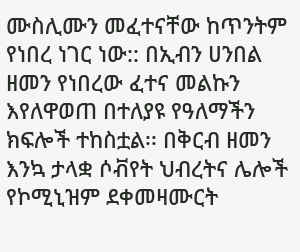ሙስሊሙን መፈተናቸው ከጥንትም የነበረ ነገር ነው:: በኢብን ሀንበል ዘመን የነበረው ፈተና መልኩን እየለዋወጠ በተለያዩ የዓለማችን ክፍሎች ተከስቷል፡፡ በቅርብ ዘመን እንኳ ታላቋ ሶቭየት ህብረትና ሌሎች የኮሚኒዝም ደቀመዛሙርት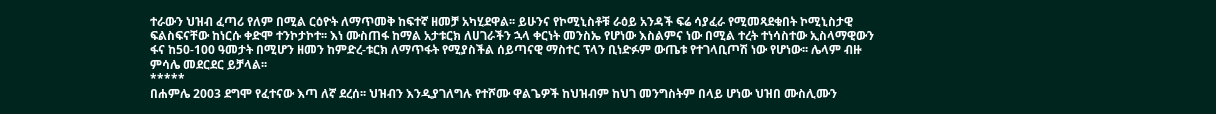ተራውን ህዝብ ፈጣሪ የለም በሚል ርዕዮት ለማጥመቅ ከፍተኛ ዘመቻ አካሂደዋል፡፡ ይሁንና የኮሚኒስቶቹ ራዕይ አንዳች ፍሬ ሳያፈራ የሚመጻደቁበት ኮሚኒስታዊ ፍልስፍናቸው ከነርሱ ቀድሞ ተንኮታኮተ፡፡ እነ ሙስጠፋ ከማል አታቱርክ ለሀገራችን ኋላ ቀርነት መንስኤ የሆነው እስልምና ነው በሚል ተረት ተነሳስተው ኢስላማዊውን ፋና ከ50-100 ዓመታት በሚሆን ዘመን ከምድረ-ቱርክ ለማጥፋት የሚያስችል ሰይጣናዊ ማስተር ፕላን ቢነድፉም ውጤቱ የተገላቢጦሽ ነው የሆነው፡፡ ሌላም ብዙ ምሳሌ መደርደር ይቻላል፡፡
*****
በሐምሌ 2003 ደግሞ የፈተናው እጣ ለኛ ደረሰ፡፡ ህዝብን እንዲያገለግሉ የተሾሙ ዋልጌዎች ከህዝብም ከህገ መንግስትም በላይ ሆነው ህዝበ ሙስሊሙን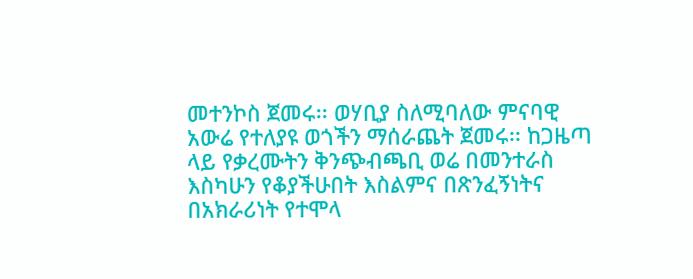መተንኮስ ጀመሩ፡፡ ወሃቢያ ስለሚባለው ምናባዊ አውሬ የተለያዩ ወጎችን ማሰራጨት ጀመሩ፡፡ ከጋዜጣ ላይ የቃረሙትን ቅንጭብጫቢ ወሬ በመንተራስ እስካሁን የቆያችሁበት እስልምና በጽንፈኝነትና በአክራሪነት የተሞላ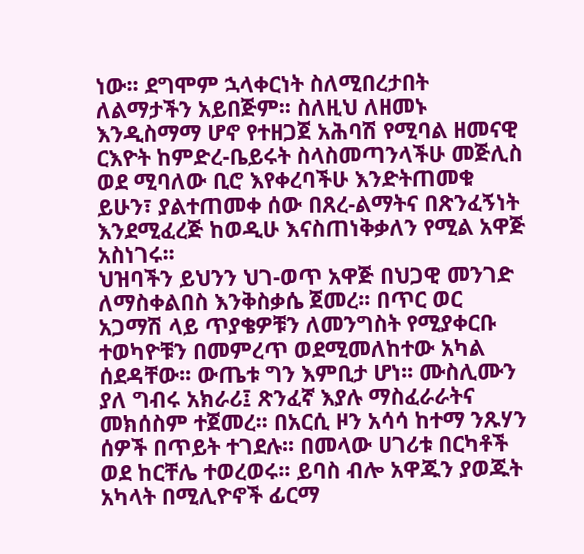ነው፡፡ ደግሞም ኋላቀርነት ስለሚበረታበት ለልማታችን አይበጅም፡፡ ስለዚህ ለዘመኑ እንዲስማማ ሆኖ የተዘጋጀ አሕባሽ የሚባል ዘመናዊ ርእዮት ከምድረ-ቤይሩት ስላስመጣንላችሁ መጅሊስ ወደ ሚባለው ቢሮ እየቀረባችሁ እንድትጠመቁ ይሁን፣ ያልተጠመቀ ሰው በጸረ-ልማትና በጽንፈኝነት እንደሚፈረጅ ከወዲሁ እናስጠነቅቃለን የሚል አዋጅ አስነገሩ፡፡
ህዝባችን ይህንን ህገ-ወጥ አዋጅ በህጋዊ መንገድ ለማስቀልበስ እንቅስቃሴ ጀመረ፡፡ በጥር ወር አጋማሽ ላይ ጥያቄዎቹን ለመንግስት የሚያቀርቡ ተወካዮቹን በመምረጥ ወደሚመለከተው አካል ሰደዳቸው፡፡ ውጤቱ ግን እምቢታ ሆነ፡፡ ሙስሊሙን ያለ ግብሩ አክራሪ፤ ጽንፈኛ እያሉ ማስፈራራትና መክሰስም ተጀመረ፡፡ በአርሲ ዞን አሳሳ ከተማ ንጹሃን ሰዎች በጥይት ተገደሉ፡፡ በመላው ሀገሪቱ በርካቶች ወደ ከርቸሌ ተወረወሩ፡፡ ይባስ ብሎ አዋጁን ያወጁት አካላት በሚሊዮኖች ፊርማ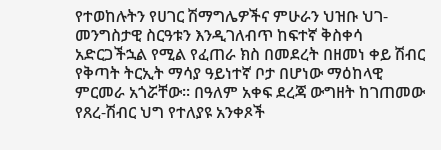የተወከሉትን የሀገር ሽማግሌዎችና ምሁራን ህዝቡ ህገ-መንግስታዊ ስርዓቱን እንዲገለብጥ ከፍተኛ ቅስቀሳ አድርጋችኋል የሚል የፈጠራ ክስ በመደረት በዘመነ ቀይ ሽብር የቅጣት ትርኢት ማሳያ ዓይነተኛ ቦታ በሆነው ማዕከላዊ ምርመራ አጎሯቸው፡፡ በዓለም አቀፍ ደረጃ ውግዘት ከገጠመው የጸረ-ሽብር ህግ የተለያዩ አንቀጾች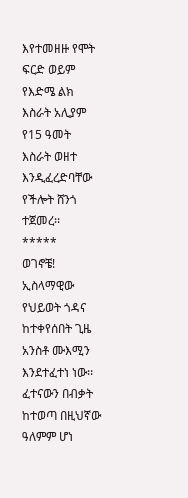እየተመዘዙ የሞት ፍርድ ወይም የእድሜ ልክ እስራት አሊያም የ15 ዓመት እስራት ወዘተ እንዲፈረድባቸው የችሎት ሸንጎ ተጀመረ፡፡
*****
ወገኖቼ! ኢስላማዊው የህይወት ጎዳና ከተቀየሰበት ጊዜ አንስቶ ሙእሚን እንደተፈተነ ነው፡፡ ፈተናውን በብቃት ከተወጣ በዚህኛው ዓለምም ሆነ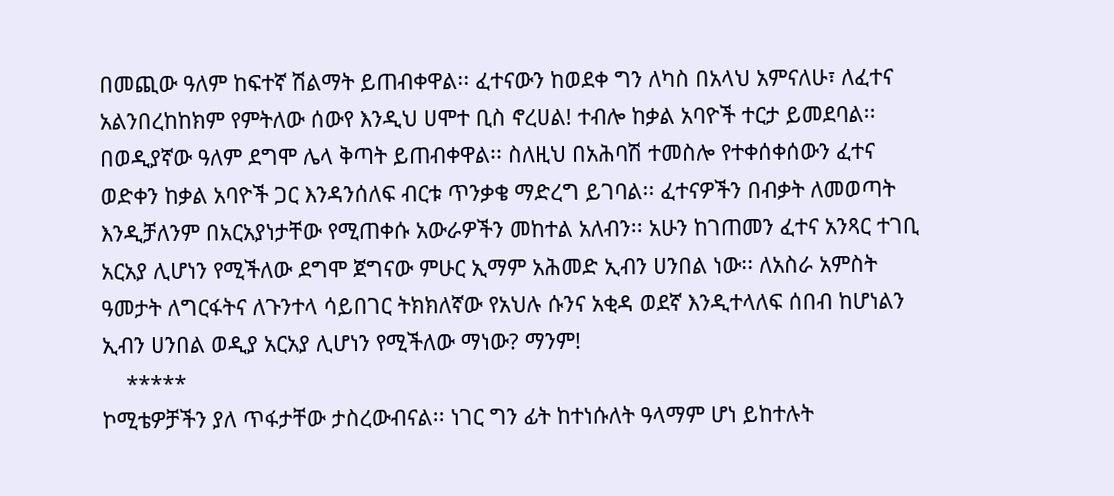በመጪው ዓለም ከፍተኛ ሽልማት ይጠብቀዋል፡፡ ፈተናውን ከወደቀ ግን ለካስ በአላህ አምናለሁ፣ ለፈተና አልንበረከከክም የምትለው ሰውየ እንዲህ ሀሞተ ቢስ ኖረሀል! ተብሎ ከቃል አባዮች ተርታ ይመደባል፡፡ በወዲያኛው ዓለም ደግሞ ሌላ ቅጣት ይጠብቀዋል፡፡ ስለዚህ በአሕባሽ ተመስሎ የተቀሰቀሰውን ፈተና ወድቀን ከቃል አባዮች ጋር እንዳንሰለፍ ብርቱ ጥንቃቄ ማድረግ ይገባል፡፡ ፈተናዎችን በብቃት ለመወጣት እንዲቻለንም በአርአያነታቸው የሚጠቀሱ አውራዎችን መከተል አለብን፡፡ አሁን ከገጠመን ፈተና አንጻር ተገቢ አርአያ ሊሆነን የሚችለው ደግሞ ጀግናው ምሁር ኢማም አሕመድ ኢብን ሀንበል ነው፡፡ ለአስራ አምስት ዓመታት ለግርፋትና ለጉንተላ ሳይበገር ትክክለኛው የአህሉ ሱንና አቂዳ ወደኛ እንዲተላለፍ ሰበብ ከሆነልን ኢብን ሀንበል ወዲያ አርአያ ሊሆነን የሚችለው ማነው? ማንም!
    *****
ኮሚቴዎቻችን ያለ ጥፋታቸው ታስረውብናል፡፡ ነገር ግን ፊት ከተነሱለት ዓላማም ሆነ ይከተሉት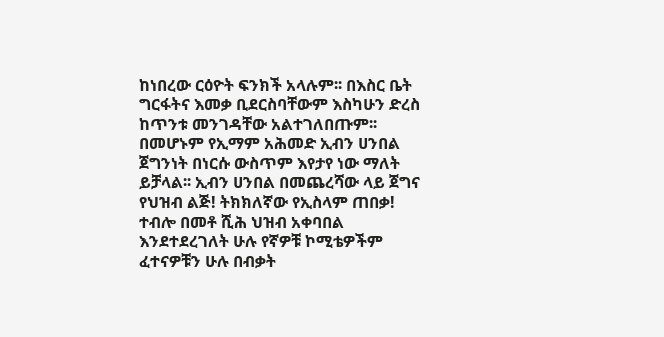ከነበረው ርዕዮት ፍንክች አላሉም፡፡ በእስር ቤት ግርፋትና እመቃ ቢደርስባቸውም እስካሁን ድረስ ከጥንቱ መንገዳቸው አልተገለበጡም፡፡ በመሆኑም የኢማም አሕመድ ኢብን ሀንበል ጀግንነት በነርሱ ውስጥም እየታየ ነው ማለት ይቻላል፡፡ ኢብን ሀንበል በመጨረሻው ላይ ጀግና የህዝብ ልጅ! ትክክለኛው የኢስላም ጠበቃ! ተብሎ በመቶ ሺሕ ህዝብ አቀባበል እንደተደረገለት ሁሉ የኛዎቹ ኮሚቴዎችም ፈተናዎቹን ሁሉ በብቃት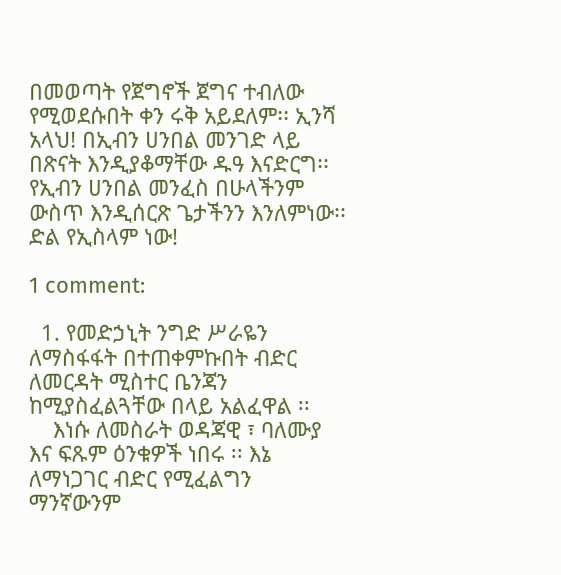በመወጣት የጀግኖች ጀግና ተብለው የሚወደሱበት ቀን ሩቅ አይደለም፡፡ ኢንሻ አላህ! በኢብን ሀንበል መንገድ ላይ በጽናት እንዲያቆማቸው ዱዓ እናድርግ፡፡ የኢብን ሀንበል መንፈስ በሁላችንም ውስጥ እንዲሰርጽ ጌታችንን እንለምነው፡፡
ድል የኢስላም ነው!

1 comment:

  1. የመድኃኒት ንግድ ሥራዬን ለማስፋፋት በተጠቀምኩበት ብድር ለመርዳት ሚስተር ቤንጃን ከሚያስፈልጓቸው በላይ አልፈዋል ፡፡
    እነሱ ለመስራት ወዳጃዊ ፣ ባለሙያ እና ፍጹም ዕንቁዎች ነበሩ ፡፡ እኔ ለማነጋገር ብድር የሚፈልግን ማንኛውንም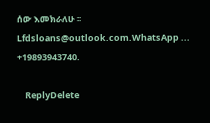ሰው እመክራለሁ ፡፡ Lfdsloans@outlook.com.WhatsApp ... +19893943740.

    ReplyDelete